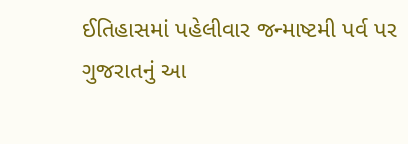ઈતિહાસમાં પહેલીવાર જન્માષ્ટમી પર્વ પર ગુજરાતનું આ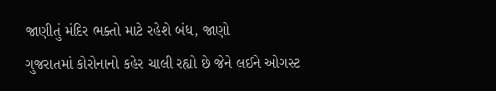જાણીતું મંદિર ભક્તો માટે રહેશે બંધ, જાણો
ગુજરાતમાં કોરોનાનો કહેર ચાલી રહ્યો છે જેને લઈને ઓગસ્ટ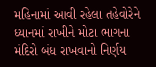મહિનામાં આવી રહેલા તહેવોરેને ધ્યાનમાં રાખીને મોટા ભાગના મંદિરો બંધ રાખવાનો નિર્ણય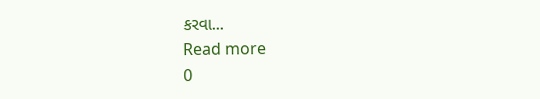કરવા...
Read more
0